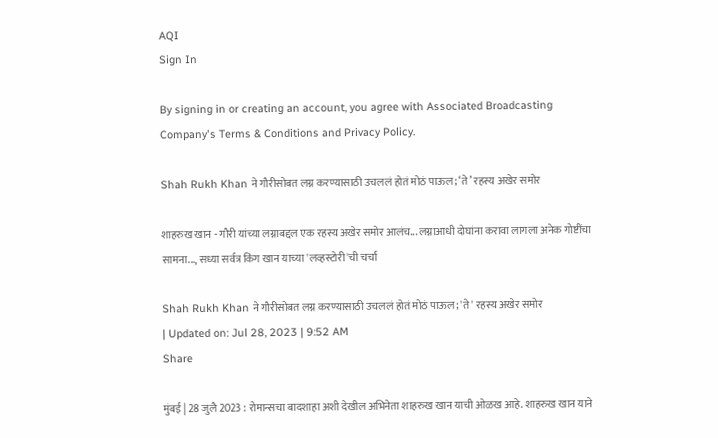AQI
Sign In

By signing in or creating an account, you agree with Associated Broadcasting Company's Terms & Conditions and Privacy Policy.

Shah Rukh Khan ने गौरीसोबत लग्न करण्यासाठी उचललं होतं मोठं पाऊल; ‘ते’ रहस्य अखेर समोर

शाहरुख खान - गौरी यांच्या लग्नाबद्दल एक रहस्य अखेर समोर आलंच... लग्नाआधी दोघांना करावा लागला अनेक गोष्टींचा सामना..., सध्या सर्वत्र किंग खान याच्या 'लव्हस्टोरी'ची चर्चा

Shah Rukh Khan ने गौरीसोबत लग्न करण्यासाठी उचललं होतं मोठं पाऊल; 'ते' रहस्य अखेर समोर
| Updated on: Jul 28, 2023 | 9:52 AM
Share

मुंबई | 28 जुलै 2023 : रोमान्सचा बादशाहा अशी देखील अभिनेता शाहरुख खान याची ओळख आहे. शाहरुख खान याने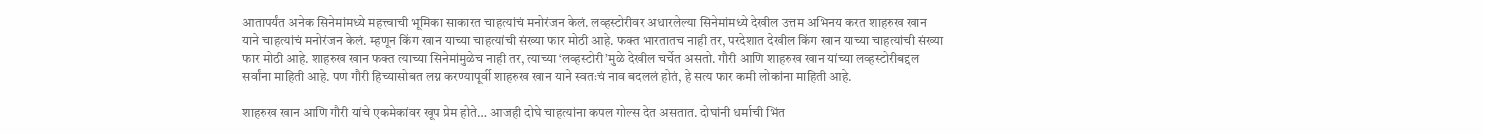आतापर्यंत अनेक सिनेमांमध्ये महत्त्वाची भूमिका साकारत चाहत्यांचं मनोरंजन केलं. लव्हस्टोरीवर अधारलेल्या सिनेमांमध्ये देखील उत्तम अभिनय करत शाहरुख खान याने चाहत्यांचं मनोरंजन केलं. म्हणून किंग खान याच्या चाहत्यांची संख्या फार मोठी आहे. फक्त भारतातच नाही तर, परदेशात देखील किंग खान याच्या चाहत्यांची संख्या फार मोठी आहे. शाहरुख खान फक्त त्याच्या सिनेमांमुळेच नाही तर, त्याच्या ‘लव्हस्टोरी’मुळे देखील चर्चेत असतो. गौरी आणि शाहरुख खान यांच्या लव्हस्टोरीबद्दल सर्वांना माहिती आहे. पण गौरी हिच्यासोबत लग्न करण्यापूर्वी शाहरुख खान याने स्वतःचं नाव बदललं होतं, हे सत्य फार कमी लोकांना माहिती आहे.

शाहरुख खान आणि गौरी यांचे एकमेकांवर खूप प्रेम होते… आजही दोघे चाहत्यांना कपल गोल्स देत असतात. दोघांनी धर्माची भिंत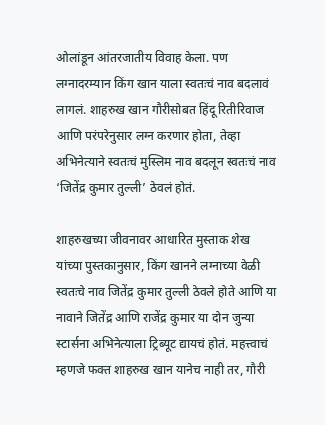ओलांडून आंतरजातीय विवाह केला. पण लग्नादरम्यान किंग खान याला स्वतःचं नाव बदलावं लागलं. शाहरुख खान गौरीसोबत हिंदू रितीरिवाज आणि परंपरेनुसार लग्न करणार होता, तेव्हा अभिनेत्याने स्वतःचं मुस्लिम नाव बदलून स्वतःचं नाव ‘जितेंद्र कुमार तुल्ली’ ठेवलं होतं.

शाहरुखच्या जीवनावर आधारित मुस्ताक शेख यांच्या पुस्तकानुसार, किंग खानने लग्नाच्या वेळी स्वतःचे नाव जितेंद्र कुमार तुल्ली ठेवले होते आणि या नावाने जितेंद्र आणि राजेंद्र कुमार या दोन जुन्या स्टार्सना अभिनेत्याला ट्रिब्यूट द्यायचं होतं. महत्त्वाचं म्हणजे फक्त शाहरुख खान यानेच नाही तर, गौरी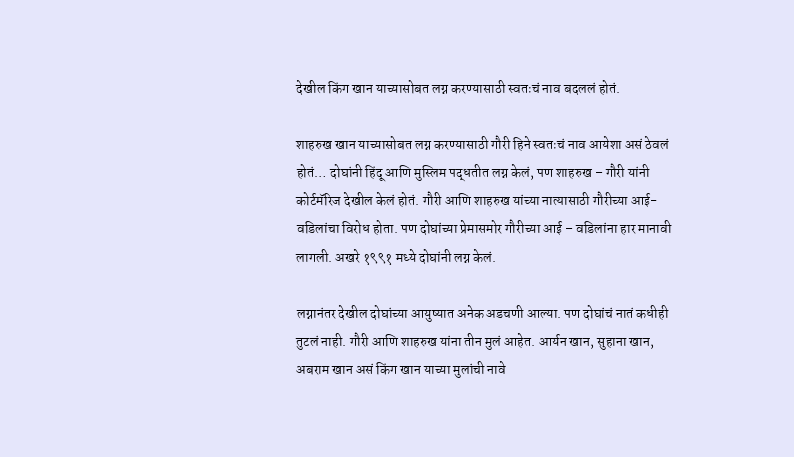देखील किंग खान याच्यासोबत लग्न करण्यासाठी स्वतःचं नाव बदललं होतं.

शाहरुख खान याच्यासोबत लग्न करण्यासाठी गौरी हिने स्वतःचं नाव आयेशा असं ठेवलं होतं… दोघांनी हिंदू आणि मुस्लिम पद्धतीत लग्न केलं, पण शाहरुख – गौरी यांनी कोर्टमॅरिज देखील केलं होतं. गौरी आणि शाहरुख यांच्या नात्यासाठी गौरीच्या आई-वडिलांचा विरोध होता. पण दोघांच्या प्रेमासमोर गौरीच्या आई – वडिलांना हार मानावी लागली. अखरे १९९१ मध्ये दोघांनी लग्न केलं.

लग्नानंतर देखील दोघांच्या आयुष्यात अनेक अडचणी आल्या. पण दोघांचं नातं कधीही तुटलं नाही. गौरी आणि शाहरुख यांना तीन मुलं आहेत. आर्यन खान, सुहाना खान, अबराम खान असं किंग खान याच्या मुलांची नावे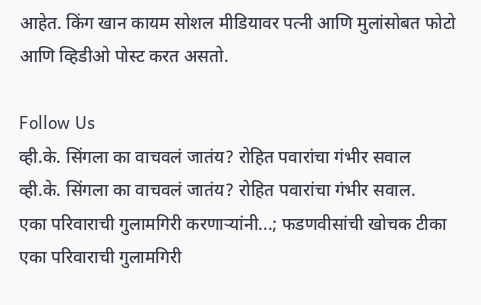आहेत. किंग खान कायम सोशल मीडियावर पत्नी आणि मुलांसोबत फोटो आणि व्हिडीओ पोस्ट करत असतो.

Follow Us
व्ही.के. सिंगला का वाचवलं जातंय? रोहित पवारांचा गंभीर सवाल
व्ही.के. सिंगला का वाचवलं जातंय? रोहित पवारांचा गंभीर सवाल.
एका परिवाराची गुलामगिरी करणाऱ्यांनी...; फडणवीसांची खोचक टीका
एका परिवाराची गुलामगिरी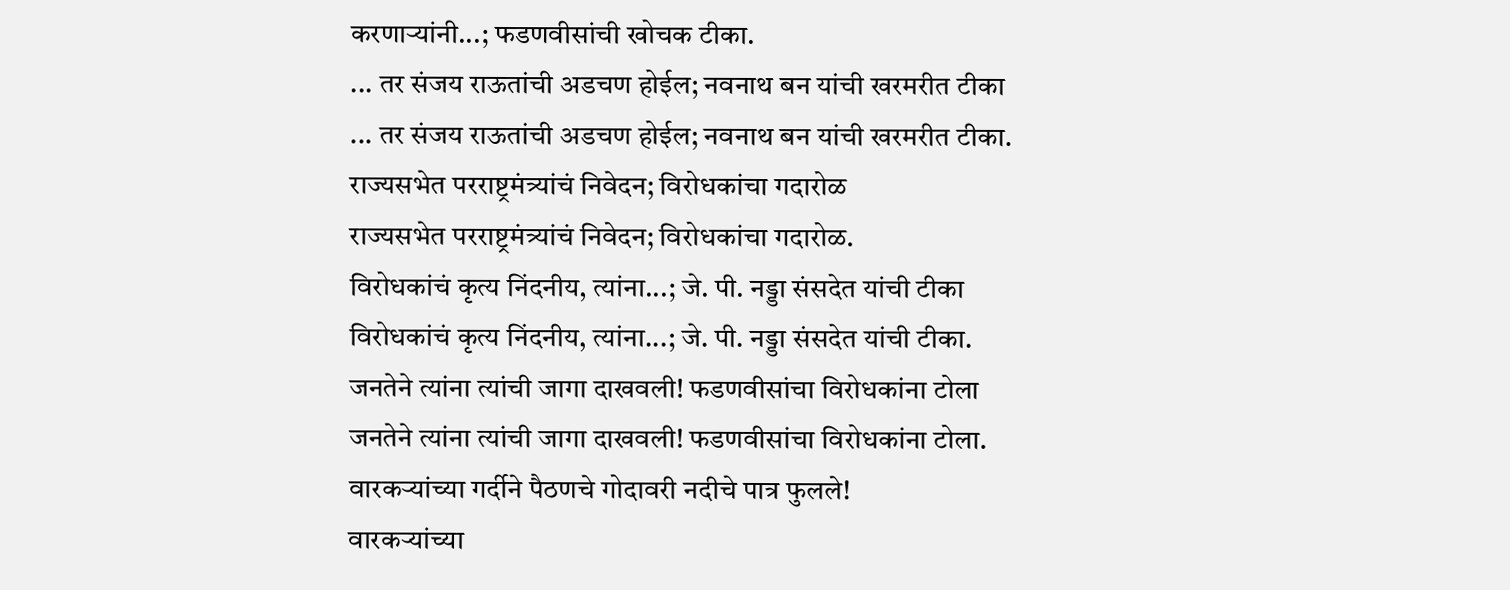करणाऱ्यांनी...; फडणवीसांची खोचक टीका.
... तर संजय राऊतांची अडचण होईल; नवनाथ बन यांची खरमरीत टीका
... तर संजय राऊतांची अडचण होईल; नवनाथ बन यांची खरमरीत टीका.
राज्यसभेत परराष्ट्रमंत्र्यांचं निवेदन; विरोधकांचा गदारोळ
राज्यसभेत परराष्ट्रमंत्र्यांचं निवेदन; विरोधकांचा गदारोळ.
विरोधकांचं कृत्य निंदनीय, त्यांना...; जे. पी. नड्डा संसदेत यांची टीका
विरोधकांचं कृत्य निंदनीय, त्यांना...; जे. पी. नड्डा संसदेत यांची टीका.
जनतेने त्यांना त्यांची जागा दाखवली! फडणवीसांचा विरोधकांना टोला
जनतेने त्यांना त्यांची जागा दाखवली! फडणवीसांचा विरोधकांना टोला.
वारकऱ्यांच्या गर्दीने पैठणचे गोदावरी नदीचे पात्र फुलले!
वारकऱ्यांच्या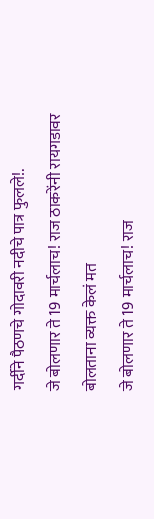गर्दीने पैठणचे गोदावरी नदीचे पात्र फुलले!.
जे बोलणार ते 19 मार्चलाच! राज ठाकरेंनी रायगडावर बोलताना व्यक्त केलं मत
जे बोलणार ते 19 मार्चलाच! राज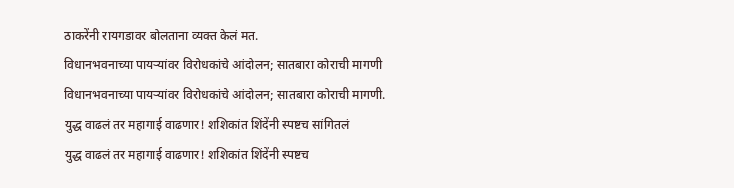ठाकरेंनी रायगडावर बोलताना व्यक्त केलं मत.
विधानभवनाच्या पायऱ्यांवर विरोधकांचे आंदोलन; सातबारा कोराची मागणी
विधानभवनाच्या पायऱ्यांवर विरोधकांचे आंदोलन; सातबारा कोराची मागणी.
युद्ध वाढलं तर महागाई वाढणार! शशिकांत शिंदेंनी स्पष्टच सांगितलं
युद्ध वाढलं तर महागाई वाढणार! शशिकांत शिंदेंनी स्पष्टच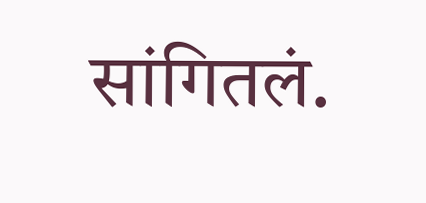सांगितलं.